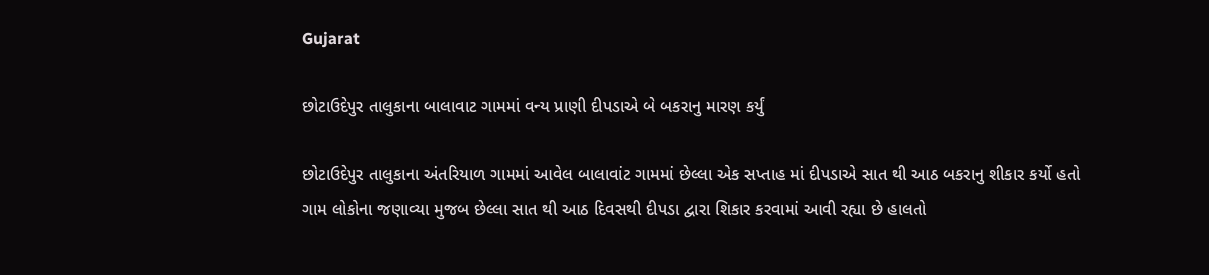Gujarat

છોટાઉદેપુર તાલુકાના બાલાવાટ ગામમાં વન્ય પ્રાણી દીપડાએ બે બકરાનુ મારણ કર્યું

છોટાઉદેપુર તાલુકાના અંતરિયાળ ગામમાં આવેલ બાલાવાંટ ગામમાં છેલ્લા એક સપ્તાહ માં દીપડાએ સાત થી આઠ બકરાનુ શીકાર કર્યો હતો ગામ લોકોના જણાવ્યા મુજબ છેલ્લા સાત થી આઠ દિવસથી દીપડા દ્વારા શિકાર કરવામાં આવી રહ્યા છે હાલતો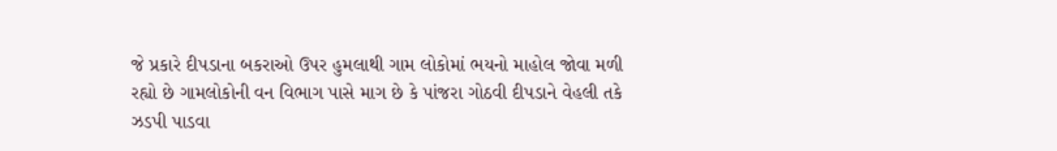જે પ્રકારે દીપડાના બકરાઓ ઉપર હુમલાથી ગામ લોકોમાં ભયનો માહોલ જોવા મળી રહ્યો છે ગામલોકોની વન વિભાગ પાસે માગ છે કે પાંજરા ગોઠવી દીપડાને વેહલી તકે ઝડપી પાડવા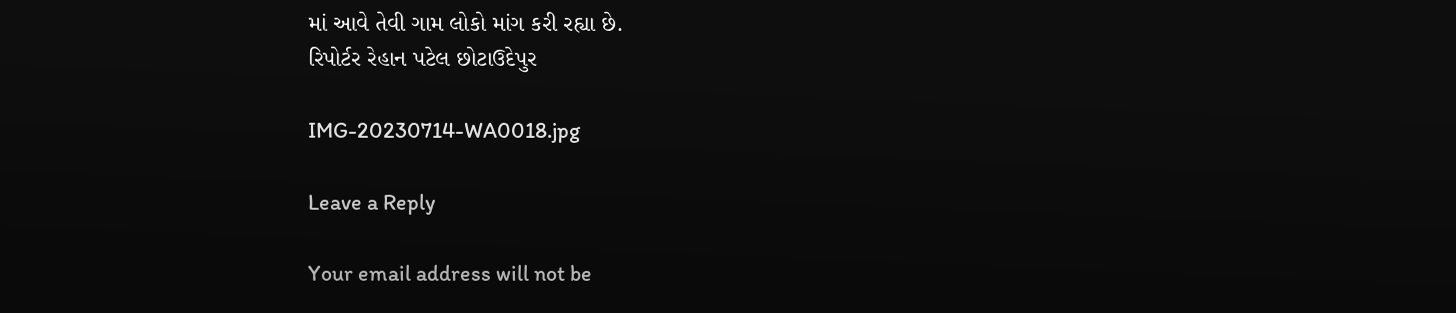માં આવે તેવી ગામ લોકો માંગ કરી રહ્યા છે.
રિપોર્ટર રેહાન પટેલ છોટાઉદેપુર

IMG-20230714-WA0018.jpg

Leave a Reply

Your email address will not be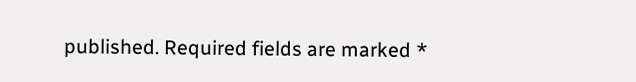published. Required fields are marked *